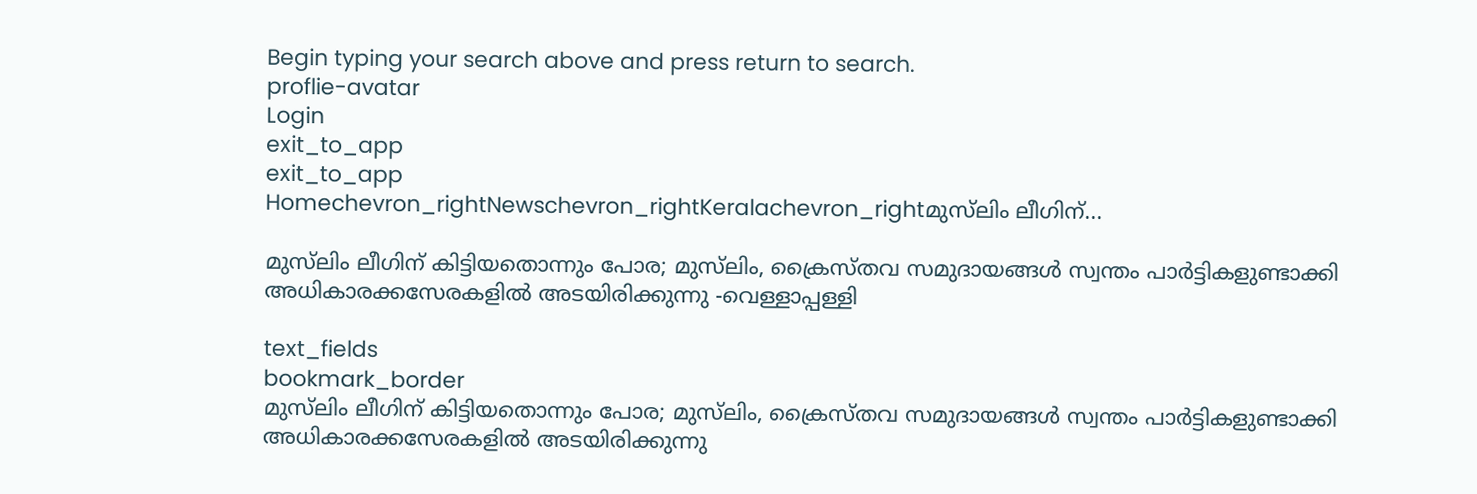Begin typing your search above and press return to search.
proflie-avatar
Login
exit_to_app
exit_to_app
Homechevron_rightNewschevron_rightKeralachevron_rightമുസ്‍ലിം ലീഗിന്...

മുസ്‍ലിം ലീഗിന് കിട്ടിയതൊന്നും പോര; മുസ്‍ലിം, ക്രൈസ്തവ സമുദായങ്ങൾ സ്വന്തം പാർട്ടികളുണ്ടാക്കി അധികാരക്കസേരകളിൽ അടയിരിക്കുന്നു -വെള്ളാപ്പള്ളി

text_fields
bookmark_border
മുസ്‍ലിം ലീഗിന് കിട്ടിയതൊന്നും പോര; മുസ്‍ലിം, ക്രൈസ്തവ സമുദായങ്ങൾ സ്വന്തം പാർട്ടികളുണ്ടാക്കി അധികാരക്കസേരകളിൽ അടയിരിക്കുന്നു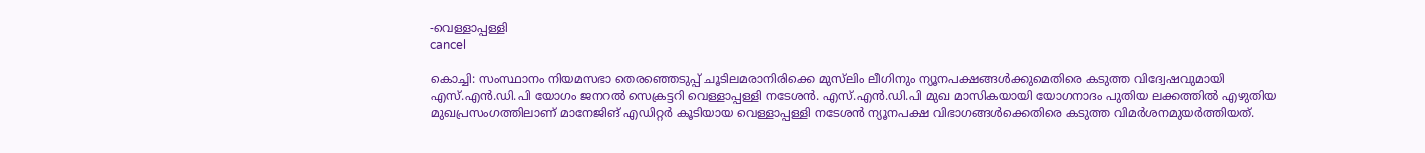-വെള്ളാപ്പള്ളി
cancel

കൊച്ചി: സംസ്ഥാനം നിയമസഭാ തെരഞ്ഞെടുപ്പ് ചൂടിലമരാനിരിക്കെ മുസ്‍ലിം ലീഗിനും ന്യൂനപക്ഷങ്ങൾക്കുമെതിരെ കടുത്ത വിദ്വേഷവുമായി എസ്.എൻ.ഡി.പി യോഗം ജനറൽ സെക്രട്ടറി വെള്ളാപ്പള്ളി നടേശൻ. എസ്.എൻ.ഡി.പി മുഖ മാസികയായി യോഗനാദം പുതിയ ലക്കത്തിൽ എഴുതിയ മുഖപ്രസംഗത്തിലാണ് മാനേജിങ് എഡിറ്റർ കൂടിയായ വെള്ളാപ്പള്ളി നടേശൻ ന്യൂനപക്ഷ വിഭാഗങ്ങൾക്കെതിരെ കടുത്ത വിമർശനമുയർത്തിയത്.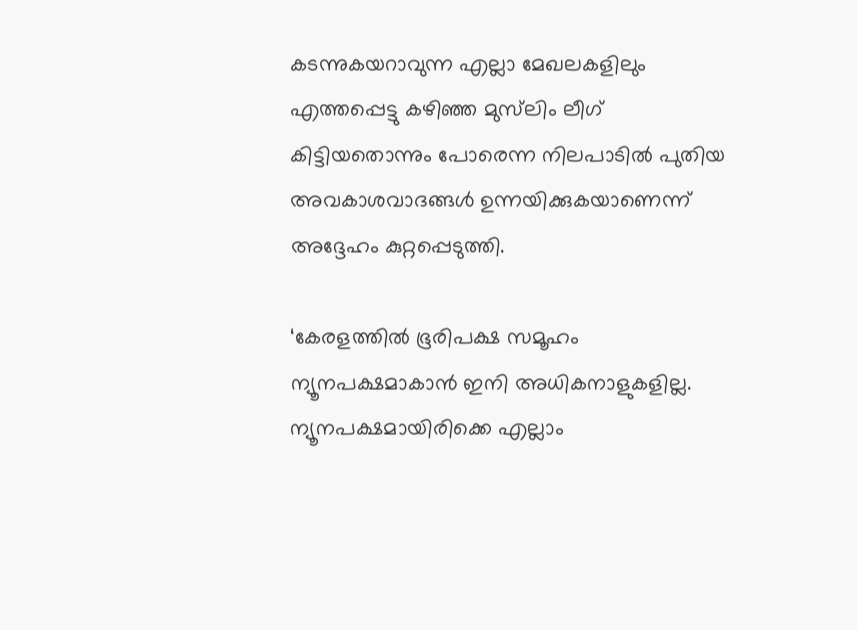കടന്നുകയറാവുന്ന എല്ലാ മേഖലകളിലും എത്തപ്പെട്ടു കഴിഞ്ഞ മുസ്‍ലിം ലീഗ് കിട്ടിയതൊന്നും പോരെന്ന നിലപാടിൽ പുതിയ അവകാശവാദങ്ങൾ ഉന്നയിക്കുകയാണെന്ന് അദ്ദേഹം കുറ്റപ്പെടുത്തി.

‘കേരളത്തിൽ ഭൂരിപക്ഷ സമൂഹം ന്യൂനപക്ഷമാകാൻ ഇനി അധികനാളുകളില്ല. ന്യൂനപക്ഷമായിരിക്കെ എല്ലാം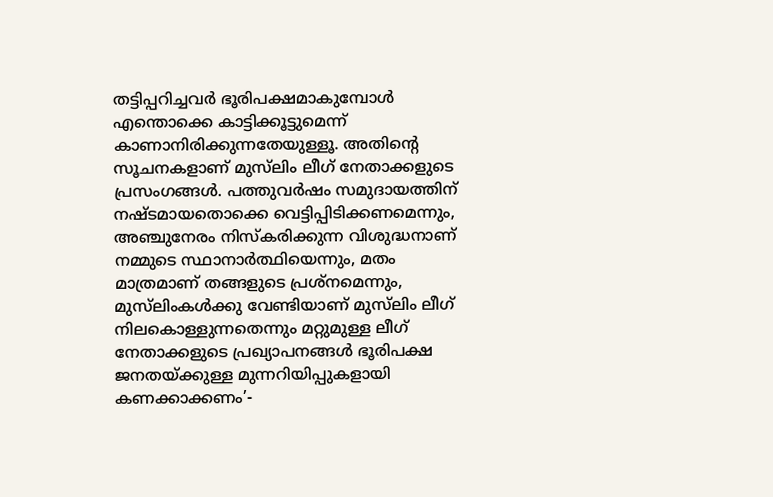തട്ടിപ്പറിച്ചവർ ഭൂരിപക്ഷമാകുമ്പോൾ എന്തൊക്കെ കാട്ടിക്കൂട്ടുമെന്ന് കാണാനിരിക്കുന്നതേയുള്ളൂ. അതിന്റെ സൂചനകളാണ് മുസ്‍ലിം ലീഗ് നേതാക്കളുടെ പ്രസംഗങ്ങൾ. പത്തുവർഷം സമുദായത്തിന് നഷ്ടമായതൊക്കെ വെട്ടിപ്പിടിക്കണമെന്നും, അഞ്ചുനേരം നിസ്‌കരിക്കുന്ന വിശുദ്ധനാണ് നമ്മുടെ സ്ഥാനാർത്ഥിയെന്നും, മതം മാത്രമാണ് തങ്ങളുടെ പ്രശ്നമെന്നും, മുസ്‍ലിംകൾക്കു വേണ്ടിയാണ് മുസ്‍ലിം ലീഗ് നിലകൊള്ളുന്നതെന്നും മറ്റുമുള്ള ലീഗ് നേതാക്കളുടെ പ്രഖ്യാപനങ്ങൾ ഭൂരിപക്ഷ ജനതയ്ക്കുള്ള മുന്നറിയിപ്പുകളായി കണക്കാക്കണം’-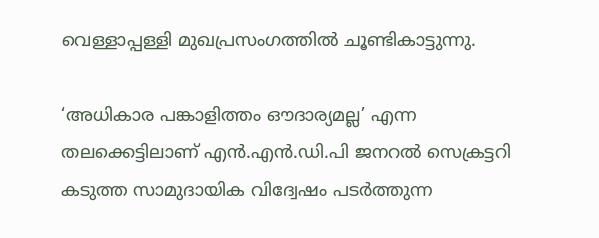വെള്ളാപ്പള്ളി മുഖപ്രസംഗത്തിൽ ചൂണ്ടികാട്ടുന്നു.

‘അധികാര പങ്കാളിത്തം ഔദാര്യമല്ല’ എന്ന തലക്കെട്ടിലാണ് എൻ.എൻ.ഡി.പി ജനറൽ സെക്രട്ടറി കടുത്ത സാമുദായിക വിദ്വേഷം പടർത്തുന്ന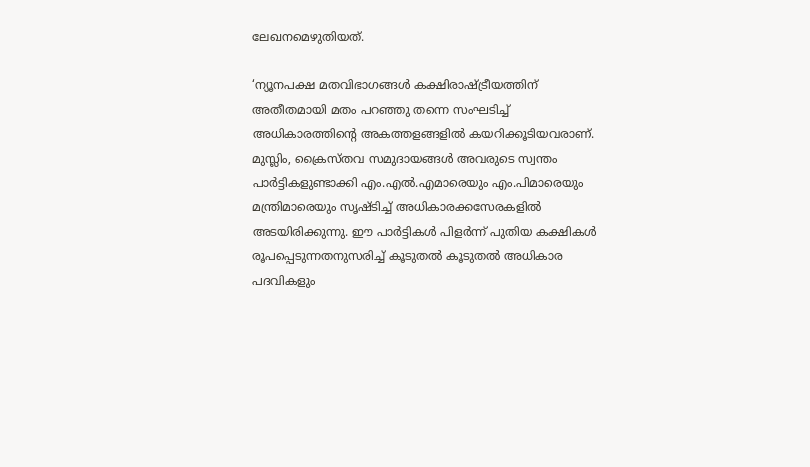ലേഖനമെഴുതിയത്.

‘ന്യൂനപക്ഷ മതവിഭാഗങ്ങൾ കക്ഷിരാഷ്ട്രീയത്തിന് അതീതമായി മതം പറഞ്ഞു തന്നെ സംഘടിച്ച് അധികാരത്തിന്റെ അകത്തളങ്ങളിൽ കയറിക്കൂടിയവരാണ്. മുസ്ലിം, ക്രൈസ്തവ സമുദായങ്ങൾ അവരുടെ സ്വന്തം പാർട്ടികളുണ്ടാക്കി എം.എൽ.എമാരെയും എം.പിമാരെയും മന്ത്രിമാരെയും സൃഷ്ടിച്ച് അധികാരക്കസേരകളിൽ അടയിരിക്കുന്നു. ഈ പാർട്ടികൾ പിളർന്ന് പുതിയ കക്ഷികൾ രൂപപ്പെടുന്നതനുസരിച്ച് കൂടുതൽ കൂടുതൽ അധികാര പദവികളും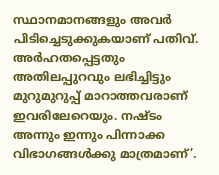സ്ഥാനമാനങ്ങളും അവർ പിടിച്ചെടുക്കുകയാണ് പതിവ്. അർഹതപ്പെട്ടതും അതിലപ്പുറവും ലഭിച്ചിട്ടും മുറുമുറുപ്പ് മാറാത്തവരാണ് ഇവരിലേറെയും. നഷ്ടം അന്നും ഇന്നും പിന്നാക്ക വിഭാഗങ്ങൾക്കു മാത്രമാണ്’.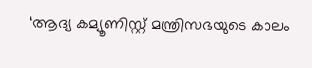‘ആദ്യ കമ്യൂണിസ്റ്റ് മന്ത്രിസഭയുടെ കാലം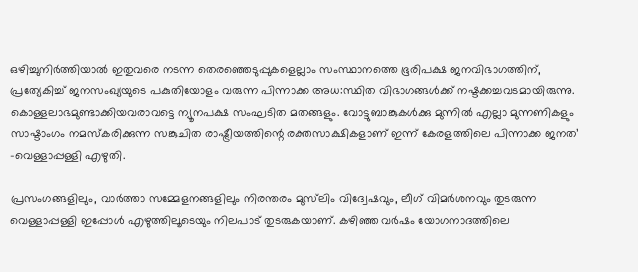ഒഴിച്ചുനിർത്തിയാൽ ഇതുവരെ നടന്ന തെരഞ്ഞെടുപ്പുകളെല്ലാം സംസ്ഥാനത്തെ ഭൂരിപക്ഷ ജനവിഭാഗത്തിന്, പ്രത്യേകിച്ച് ജനസംഖ്യയുടെ പകുതിയോളം വരുന്ന പിന്നാക്ക അധ:സ്ഥിത വിഭാഗങ്ങൾക്ക് നഷ്ടക്കച്ചവടമായിരുന്നു. കൊള്ളലാഭമുണ്ടാക്കിയവരാവട്ടെ ന്യൂനപക്ഷ സംഘടിത മതങ്ങളും. വോട്ടുബാങ്കുകൾക്കു മുന്നിൽ എല്ലാ മുന്നണികളും സാഷ്ടാംഗം നമസ്കരിക്കുന്ന സങ്കുചിത രാഷ്ട്രീയത്തിന്റെ രക്തസാക്ഷികളാണ് ഇന്ന് കേരളത്തിലെ പിന്നാക്ക ജനത’ -വെള്ളാപ്പള്ളി എഴുതി.

പ്രസംഗങ്ങളിലും, വാർത്താ സമ്മേളനങ്ങളിലും നിരന്തരം മുസ്‍ലിം വിദ്വേഷവും, ലീഗ് വിമർശനവും തുടരുന്ന വെള്ളാപ്പള്ളി ഇപ്പോൾ എഴുത്തിലൂടെയും നിലപാട് തുടരുകയാണ്. കഴിഞ്ഞ വർഷം യോഗനാദത്തിലെ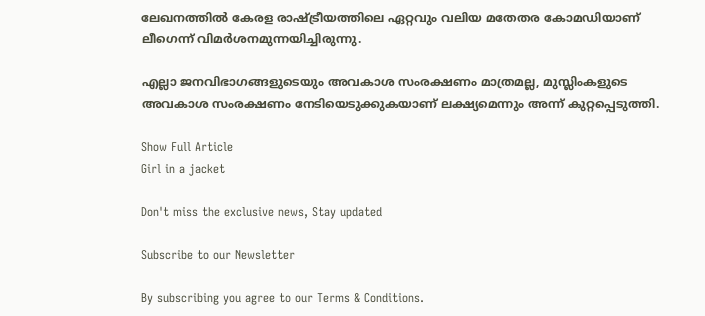ലേഖനത്തിൽ കേരള രാഷ്ട്രീയത്തിലെ ഏറ്റവും വലിയ മതേതര കോമഡിയാണ് ലീഗെന്ന് വിമർശനമുന്നയിച്ചിരുന്നു.

എല്ലാ ജനവിഭാഗങ്ങളുടെയും അവകാശ സംരക്ഷണം മാത്രമല്ല, മുസ്ലിംകളുടെ അവകാശ സംരക്ഷണം നേടിയെടുക്കുകയാണ് ലക്ഷ്യമെന്നും അന്ന് കുറ്റപ്പെടുത്തി.

Show Full Article
Girl in a jacket

Don't miss the exclusive news, Stay updated

Subscribe to our Newsletter

By subscribing you agree to our Terms & Conditions.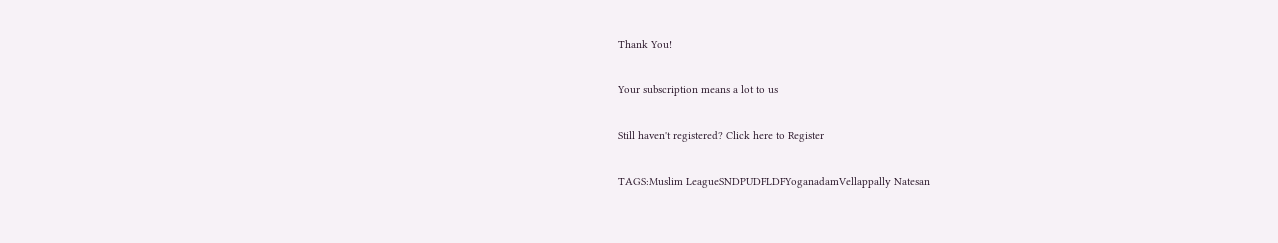Thank You!

Your subscription means a lot to us

Still haven't registered? Click here to Register

TAGS:Muslim LeagueSNDPUDFLDFYoganadamVellappally Natesan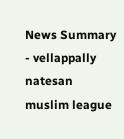News Summary - vellappally natesan muslim league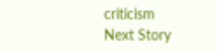criticism
Next Story